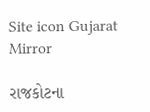Site icon Gujarat Mirror

રાજકોટના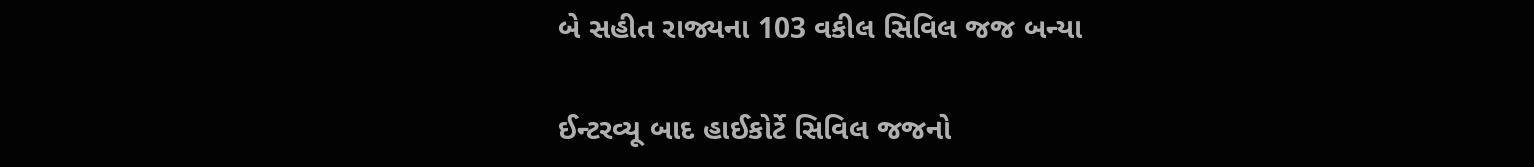બે સહીત રાજ્યના 103 વકીલ સિવિલ જજ બન્યા

ઈન્ટરવ્યૂ બાદ હાઈકોર્ટે સિવિલ જજનો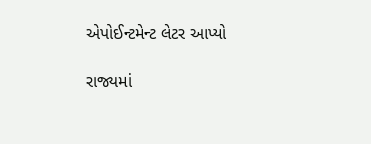એપોઈન્ટમેન્ટ લેટર આપ્યો

રાજ્યમાં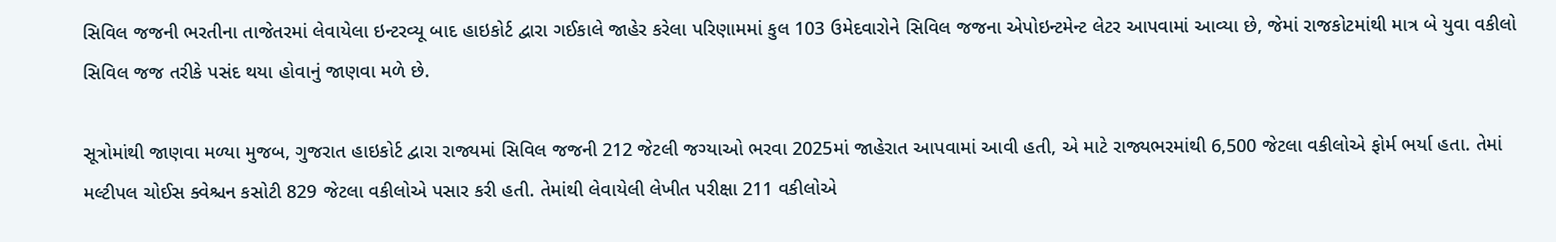સિવિલ જજની ભરતીના તાજેતરમાં લેવાયેલા ઇન્ટરવ્યૂ બાદ હાઇકોર્ટ દ્વારા ગઈકાલે જાહેર કરેલા પરિણામમાં કુલ 103 ઉમેદવારોને સિવિલ જજના એપોઇન્ટમેન્ટ લેટર આપવામાં આવ્યા છે, જેમાં રાજકોટમાંથી માત્ર બે યુવા વકીલો સિવિલ જજ તરીકે પસંદ થયા હોવાનું જાણવા મળે છે.

સૂત્રોમાંથી જાણવા મળ્યા મુજબ, ગુજરાત હાઇકોર્ટ દ્વારા રાજ્યમાં સિવિલ જજની 212 જેટલી જગ્યાઓ ભરવા 2025માં જાહેરાત આપવામાં આવી હતી, એ માટે રાજ્યભરમાંથી 6,500 જેટલા વકીલોએ ફોર્મ ભર્યા હતા. તેમાં મલ્ટીપલ ચોઈસ ક્વેશ્ચન કસોટી 829 જેટલા વકીલોએ પસાર કરી હતી. તેમાંથી લેવાયેલી લેખીત પરીક્ષા 211 વકીલોએ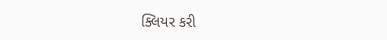ક્લિયર કરી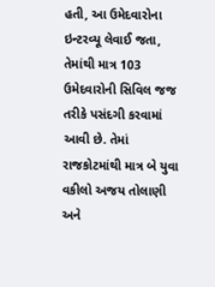હતી, આ ઉમેદવારોના ઇન્ટરવ્યૂ લેવાઈ જતા, તેમાંથી માત્ર 103 ઉમેદવારોની સિવિલ જજ તરીકે પસંદગી કરવામાં આવી છે. તેમાં રાજકોટમાંથી માત્ર બે યુવા વકીલો અજય તોલાણી અને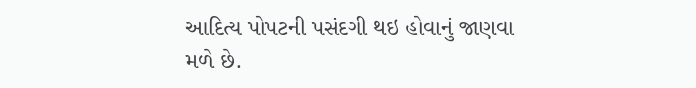આદિત્ય પોપટની પસંદગી થઇ હોવાનું જાણવા મળે છે.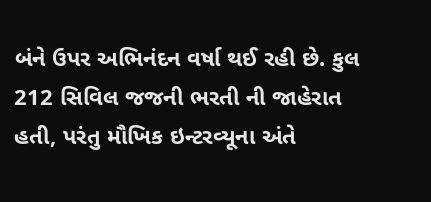બંને ઉપર અભિનંદન વર્ષા થઈ રહી છે. કુલ 212 સિવિલ જજની ભરતી ની જાહેરાત હતી, પરંતુ મૌખિક ઇન્ટરવ્યૂના અંતે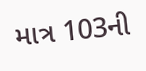માત્ર 103ની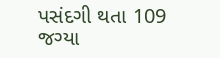પસંદગી થતા 109 જગ્યા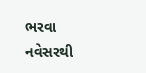ભરવા નવેસરથી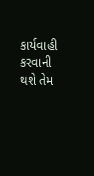કાર્યવાહી કરવાની થશે તેમ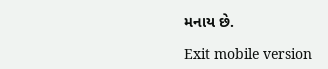મનાય છે.

Exit mobile version